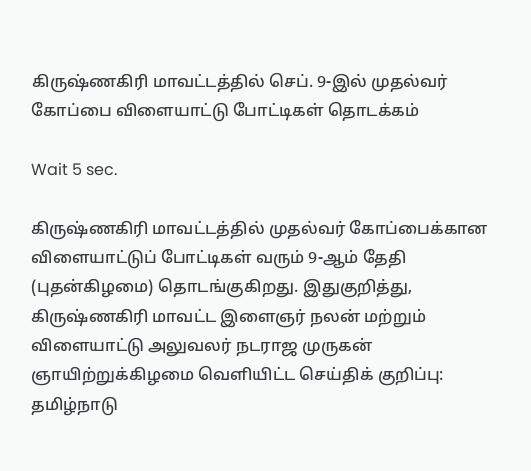கிருஷ்ணகிரி மாவட்டத்தில் செப். 9-இல் முதல்வர் கோப்பை விளையாட்டு போட்டிகள் தொடக்கம்

Wait 5 sec.

கிருஷ்ணகிரி மாவட்டத்தில் முதல்வர் கோப்பைக்கான விளையாட்டுப் போட்டிகள் வரும் 9-ஆம் தேதி (புதன்கிழமை) தொடங்குகிறது. இதுகுறித்து, கிருஷ்ணகிரி மாவட்ட இளைஞர் நலன் மற்றும் விளையாட்டு அலுவலர் நடராஜ முருகன் ஞாயிற்றுக்கிழமை வெளியிட்ட செய்திக் குறிப்பு: தமிழ்நாடு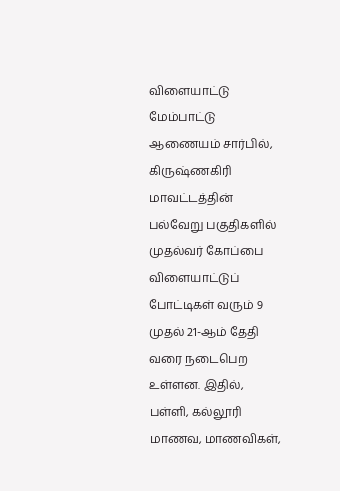விளையாட்டு மேம்பாட்டு ஆணையம் சார்பில், கிருஷ்ணகிரி மாவட்டத்தின் பல்வேறு பகுதிகளில் முதல்வர் கோப்பை விளையாட்டுப் போட்டிகள் வரும் 9 முதல் 21-ஆம் தேதி வரை நடைபெற உள்ளன. இதில், பள்ளி, கல்லூரி மாணவ, மாணவிகள்,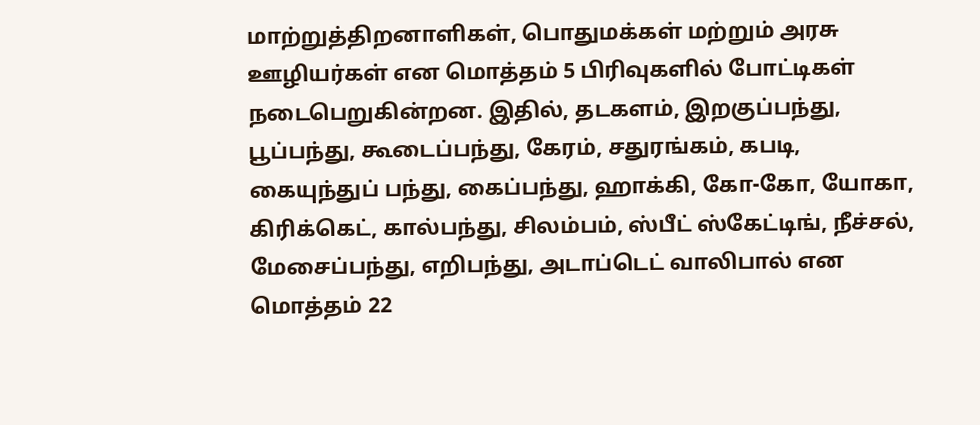மாற்றுத்திறனாளிகள், பொதுமக்கள் மற்றும் அரசு ஊழியர்கள் என மொத்தம் 5 பிரிவுகளில் போட்டிகள் நடைபெறுகின்றன. இதில், தடகளம், இறகுப்பந்து, பூப்பந்து, கூடைப்பந்து, கேரம், சதுரங்கம், கபடி, கையுந்துப் பந்து, கைப்பந்து, ஹாக்கி, கோ-கோ, யோகா, கிரிக்கெட், கால்பந்து, சிலம்பம், ஸ்பீட் ஸ்கேட்டிங், நீச்சல், மேசைப்பந்து, எறிபந்து, அடாப்டெட் வாலிபால் என மொத்தம் 22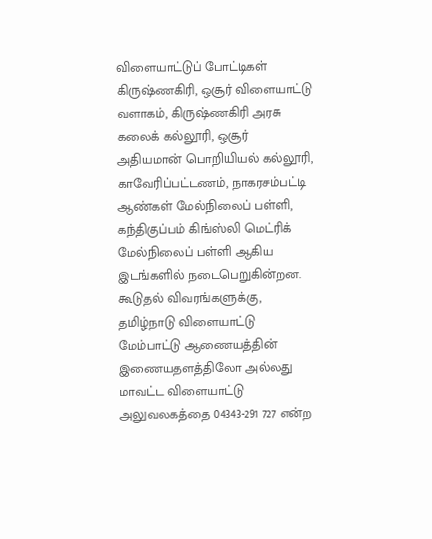விளையாட்டுப் போட்டிகள் கிருஷ்ணகிரி, ஒசூர் விளையாட்டு வளாகம், கிருஷ்ணகிரி அரசு கலைக் கல்லூரி, ஒசூர் அதியமான் பொறியியல் கல்லூரி, காவேரிப்பட்டணம், நாகரசம்பட்டி ஆண்கள் மேல்நிலைப் பள்ளி, கந்திகுப்பம் கிங்ஸ்லி மெட்ரிக் மேல்நிலைப் பள்ளி ஆகிய இடங்களில் நடைபெறுகின்றன. கூடுதல் விவரங்களுக்கு, தமிழ்நாடு விளையாட்டு மேம்பாட்டு ஆணையத்தின் இணையதளத்திலோ அல்லது மாவட்ட விளையாட்டு அலுவலகத்தை 04343-291 727 என்ற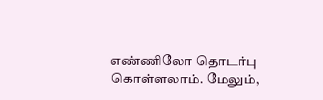எண்ணிலோ தொடர்பு கொள்ளலாம். மேலும்,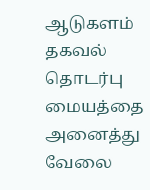ஆடுகளம் தகவல் தொடர்பு மையத்தை அனைத்து வேலை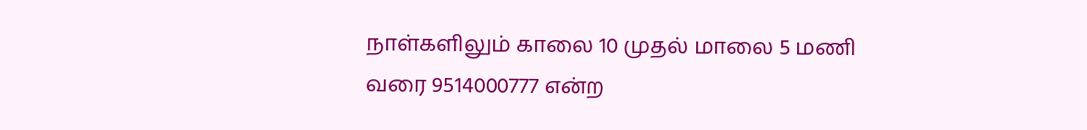நாள்களிலும் காலை 10 முதல் மாலை 5 மணி வரை 9514000777 என்ற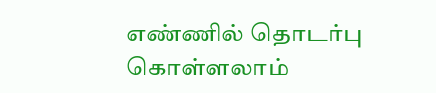எண்ணில் தொடர்பு கொள்ளலாம்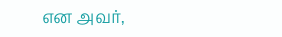என அவர்,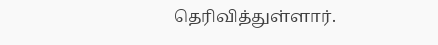தெரிவித்துள்ளார்.